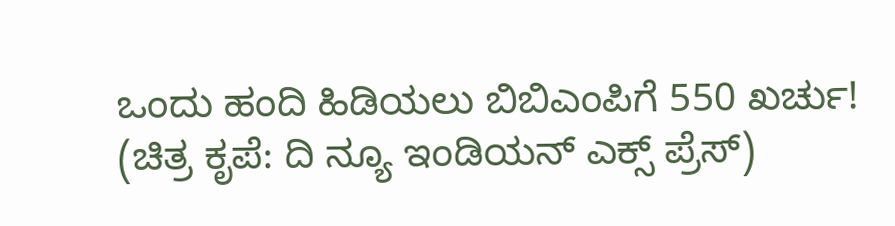ಒಂದು ಹಂದಿ ಹಿಡಿಯಲು ಬಿಬಿಎಂಪಿಗೆ 550 ಖರ್ಚು! (ಚಿತ್ರ ಕೃಪೆ: ದಿ ನ್ಯೂ ಇಂಡಿಯನ್ ಎಕ್ಸ್ ಪ್ರೆಸ್)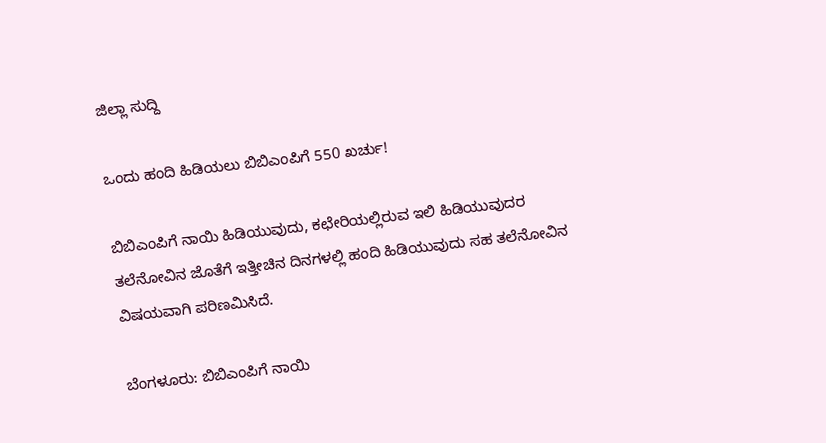ಜಿಲ್ಲಾ ಸುದ್ದಿ

ಒಂದು ಹಂದಿ ಹಿಡಿಯಲು ಬಿಬಿಎಂಪಿಗೆ 550 ಖರ್ಚು!

ಬಿಬಿಎಂಪಿಗೆ ನಾಯಿ ಹಿಡಿಯುವುದು, ಕಛೇರಿಯಲ್ಲಿರುವ ಇಲಿ ಹಿಡಿಯುವುದರ ತಲೆನೋವಿನ ಜೊತೆಗೆ ಇತ್ತೀಚಿನ ದಿನಗಳಲ್ಲಿ ಹಂದಿ ಹಿಡಿಯುವುದು ಸಹ ತಲೆನೋವಿನ ವಿಷಯವಾಗಿ ಪರಿಣಮಿಸಿದೆ.

ಬೆಂಗಳೂರು: ಬಿಬಿಎಂಪಿಗೆ ನಾಯಿ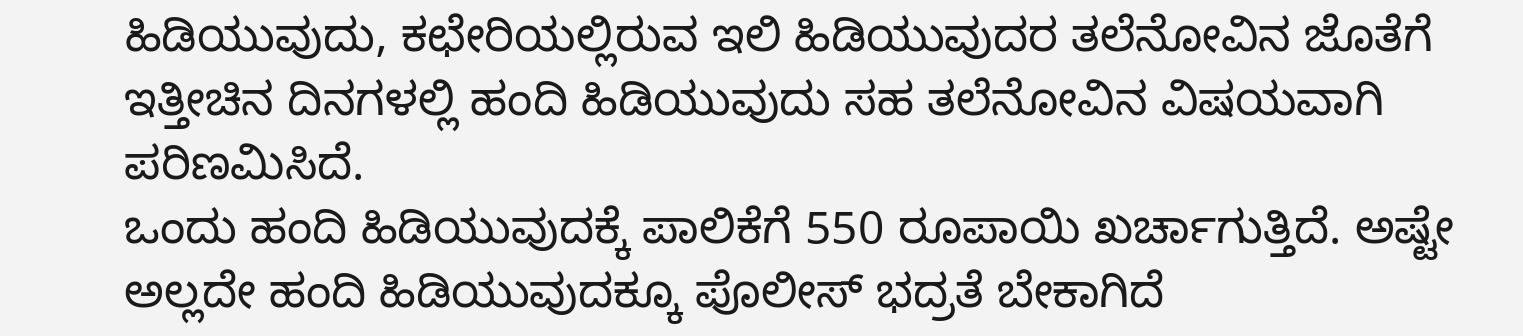ಹಿಡಿಯುವುದು, ಕಛೇರಿಯಲ್ಲಿರುವ ಇಲಿ ಹಿಡಿಯುವುದರ ತಲೆನೋವಿನ ಜೊತೆಗೆ ಇತ್ತೀಚಿನ ದಿನಗಳಲ್ಲಿ ಹಂದಿ ಹಿಡಿಯುವುದು ಸಹ ತಲೆನೋವಿನ ವಿಷಯವಾಗಿ ಪರಿಣಮಿಸಿದೆ.
ಒಂದು ಹಂದಿ ಹಿಡಿಯುವುದಕ್ಕೆ ಪಾಲಿಕೆಗೆ 550 ರೂಪಾಯಿ ಖರ್ಚಾಗುತ್ತಿದೆ. ಅಷ್ಟೇ ಅಲ್ಲದೇ ಹಂದಿ ಹಿಡಿಯುವುದಕ್ಕೂ ಪೊಲೀಸ್ ಭದ್ರತೆ ಬೇಕಾಗಿದೆ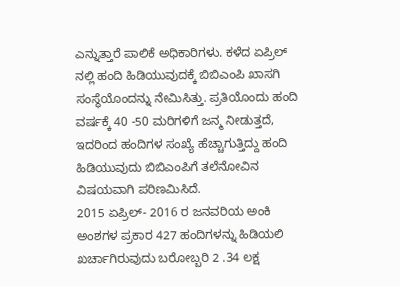ಎನ್ನುತ್ತಾರೆ ಪಾಲಿಕೆ ಅಧಿಕಾರಿಗಳು. ಕಳೆದ ಏಪ್ರಿಲ್ ನಲ್ಲಿ ಹಂದಿ ಹಿಡಿಯುವುದಕ್ಕೆ ಬಿಬಿಎಂಪಿ ಖಾಸಗಿ ಸಂಸ್ಥೆಯೊಂದನ್ನು ನೇಮಿಸಿತ್ತು. ಪ್ರತಿಯೊಂದು ಹಂದಿ ವರ್ಷಕ್ಕೆ 40 -50 ಮರಿಗಳಿಗೆ ಜನ್ಮ ನೀಡುತ್ತದೆ, ಇದರಿಂದ ಹಂದಿಗಳ ಸಂಖ್ಯೆ ಹೆಚ್ಚಾಗುತ್ತಿದ್ದು ಹಂದಿ ಹಿಡಿಯುವುದು ಬಿಬಿಎಂಪಿಗೆ ತಲೆನೋವಿನ ವಿಷಯವಾಗಿ ಪರಿಣಮಿಸಿದೆ.
2015 ಏಪ್ರಿಲ್- 2016 ರ ಜನವರಿಯ ಅಂಕಿ ಅಂಶಗಳ ಪ್ರಕಾರ 427 ಹಂದಿಗಳನ್ನು ಹಿಡಿಯಲಿ ಖರ್ಚಾಗಿರುವುದು ಬರೋಬ್ಬರಿ 2 .34 ಲಕ್ಷ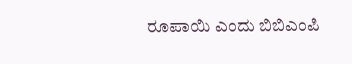ರೂಪಾಯಿ ಎಂದು ಬಿಬಿಎಂಪಿ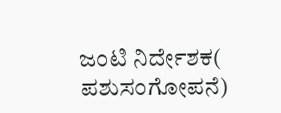ಜಂಟಿ ನಿರ್ದೇಶಕ( ಪಶುಸಂಗೋಪನೆ)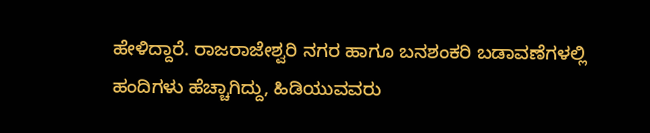ಹೇಳಿದ್ದಾರೆ. ರಾಜರಾಜೇಶ್ವರಿ ನಗರ ಹಾಗೂ ಬನಶಂಕರಿ ಬಡಾವಣೆಗಳಲ್ಲಿ ಹಂದಿಗಳು ಹೆಚ್ಚಾಗಿದ್ದು, ಹಿಡಿಯುವವರು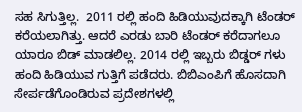ಸಹ ಸಿಗುತ್ತಿಲ್ಲ.  2011 ರಲ್ಲಿ ಹಂದಿ ಹಿಡಿಯುವುದಕ್ಕಾಗಿ ಟೆಂಡರ್ ಕರೆಯಲಾಗಿತ್ತು. ಆದರೆ ಎರಡು ಬಾರಿ ಟೆಂಡರ್ ಕರೆದಾಗಲೂ ಯಾರೂ ಬಿಡ್ ಮಾಡಲಿಲ್ಲ. 2014 ರಲ್ಲಿ ಇಬ್ಬರು ಬಿಡ್ಡರ್‌ ಗಳು ಹಂದಿ ಹಿಡಿಯುವ ಗುತ್ತಿಗೆ ಪಡೆದರು. ಬಿಬಿಎಂಪಿಗೆ ಹೊಸದಾಗಿ ಸೇರ್ಪಡೆಗೊಂಡಿರುವ ಪ್ರದೇಶಗಳಲ್ಲಿ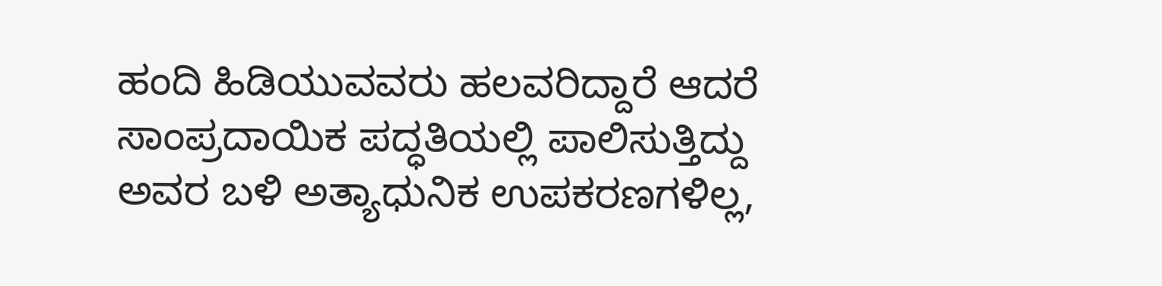ಹಂದಿ ಹಿಡಿಯುವವರು ಹಲವರಿದ್ದಾರೆ ಆದರೆ ಸಾಂಪ್ರದಾಯಿಕ ಪದ್ಧತಿಯಲ್ಲಿ ಪಾಲಿಸುತ್ತಿದ್ದು ಅವರ ಬಳಿ ಅತ್ಯಾಧುನಿಕ ಉಪಕರಣಗಳಿಲ್ಲ,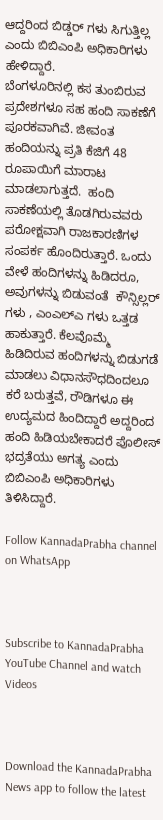ಆದ್ದರಿಂದ ಬಿಡ್ಡರ್ ಗಳು ಸಿಗುತ್ತಿಲ್ಲ ಎಂದು ಬಿಬಿಎಂಪಿ ಅಧಿಕಾರಿಗಳು ಹೇಳಿದ್ದಾರೆ.
ಬೆಂಗಳೂರಿನಲ್ಲಿ ಕಸ ತುಂಬಿರುವ ಪ್ರದೇಶಗಳೂ ಸಹ ಹಂದಿ ಸಾಕಣೆಗೆ ಪೂರಕವಾಗಿವೆ. ಜೀವಂತ ಹಂದಿಯನ್ನು ಪ್ರತಿ ಕೆಜಿಗೆ 48 ರೂಪಾಯಿಗೆ ಮಾರಾಟ ಮಾಡಲಾಗುತ್ತದೆ.  ಹಂದಿ ಸಾಕಣೆಯಲ್ಲಿ ತೊಡಗಿರುವವರು ಪರೋಕ್ಷವಾಗಿ ರಾಜಕಾರಣಿಗಳ ಸಂಪರ್ಕ ಹೊಂದಿರುತ್ತಾರೆ. ಒಂದು ವೇಳೆ ಹಂದಿಗಳನ್ನು ಹಿಡಿದರೂ, ಅವುಗಳನ್ನು ಬಿಡುವಂತೆ  ಕೌನ್ಸಿಲ್ಲರ್ ಗಳು , ಎಂಎಲ್ಎ ಗಳು ಒತ್ತಡ ಹಾಕುತ್ತಾರೆ. ಕೆಲವೊಮ್ಮೆ ಹಿಡಿದಿರುವ ಹಂದಿಗಳನ್ನು ಬಿಡುಗಡೆ ಮಾಡಲು ವಿಧಾನಸೌಧದಿಂದಲೂ ಕರೆ ಬರುತ್ತವೆ, ರೌಡಿಗಳೂ ಈ ಉದ್ಯಮದ ಹಿಂದಿದ್ದಾರೆ ಅದ್ದರಿಂದ ಹಂದಿ ಹಿಡಿಯಬೇಕಾದರೆ ಪೊಲೀಸ್ ಭದ್ರತೆಯು ಅಗತ್ಯ ಎಂದು ಬಿಬಿಎಂಪಿ ಅಧಿಕಾರಿಗಳು ತಿಳಿಸಿದ್ದಾರೆ.

Follow KannadaPrabha channel on WhatsApp



Subscribe to KannadaPrabha YouTube Channel and watch Videos



Download the KannadaPrabha News app to follow the latest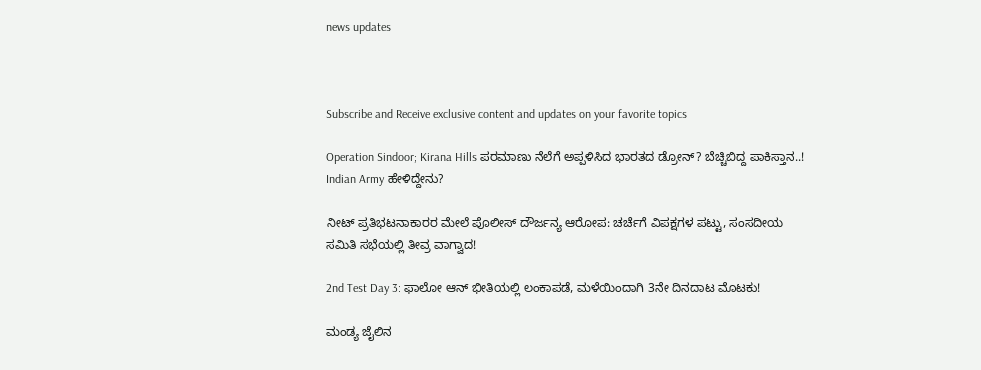news updates



Subscribe and Receive exclusive content and updates on your favorite topics

Operation Sindoor; Kirana Hills ಪರಮಾಣು ನೆಲೆಗೆ ಅಪ್ಪಳಿಸಿದ ಭಾರತದ ಡ್ರೋನ್? ಬೆಚ್ಚಿಬಿದ್ದ ಪಾಕಿಸ್ತಾನ..! Indian Army ಹೇಳಿದ್ದೇನು?

ನೀಟ್ ಪ್ರತಿಭಟನಾಕಾರರ ಮೇಲೆ ಪೊಲೀಸ್ ದೌರ್ಜನ್ಯ ಆರೋಪ: ಚರ್ಚೆಗೆ ವಿಪಕ್ಷಗಳ ಪಟ್ಟು, ಸಂಸದೀಯ ಸಮಿತಿ ಸಭೆಯಲ್ಲಿ ತೀವ್ರ ವಾಗ್ವಾದ!

2nd Test Day 3: ಫಾಲೋ ಆನ್ ಭೀತಿಯಲ್ಲಿ ಲಂಕಾಪಡೆ, ಮಳೆಯಿಂದಾಗಿ 3ನೇ ದಿನದಾಟ ಮೊಟಕು!

ಮಂಡ್ಯ ಜೈಲಿನ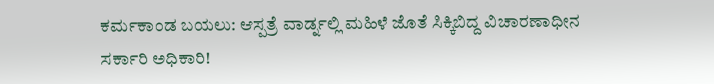ಕರ್ಮಕಾಂಡ ಬಯಲು: ಆಸ್ಪತ್ರೆ ವಾರ್ಡ್ನಲ್ಲಿ ಮಹಿಳೆ ಜೊತೆ ಸಿಕ್ಕಿಬಿದ್ದ ವಿಚಾರಣಾಧೀನ ಸರ್ಕಾರಿ ಅಧಿಕಾರಿ!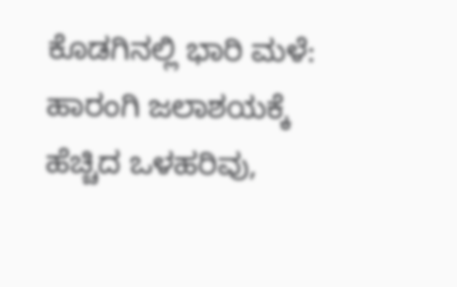ಕೊಡಗಿನಲ್ಲಿ ಭಾರಿ ಮಳೆ: ಹಾರಂಗಿ ಜಲಾಶಯಕ್ಕೆ ಹೆಚ್ಚಿದ ಒಳಹರಿವು,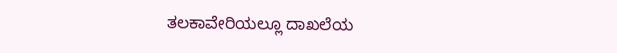ತಲಕಾವೇರಿಯಲ್ಲೂ ದಾಖಲೆಯ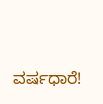ವರ್ಷಧಾರೆ!